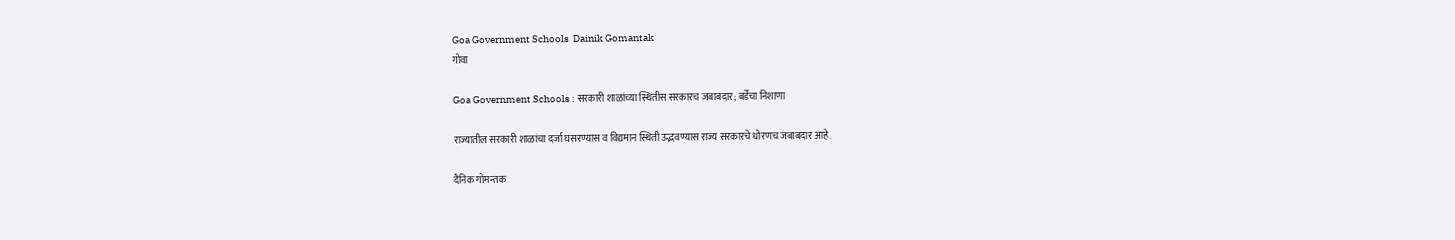Goa Government Schools  Dainik Gomantak
गोवा

Goa Government Schools : सरकारी शाळांच्या स्थितीस सरकारच जबाबदार; बर्डेंचा निशाणा

राज्यातील सरकारी शाळांचा दर्जा घसरण्यास व विद्यमान स्थिती उद्भवण्यास राज्य सरकारचे धोरणच जबाबदार आहे.

दैनिक गोमन्तक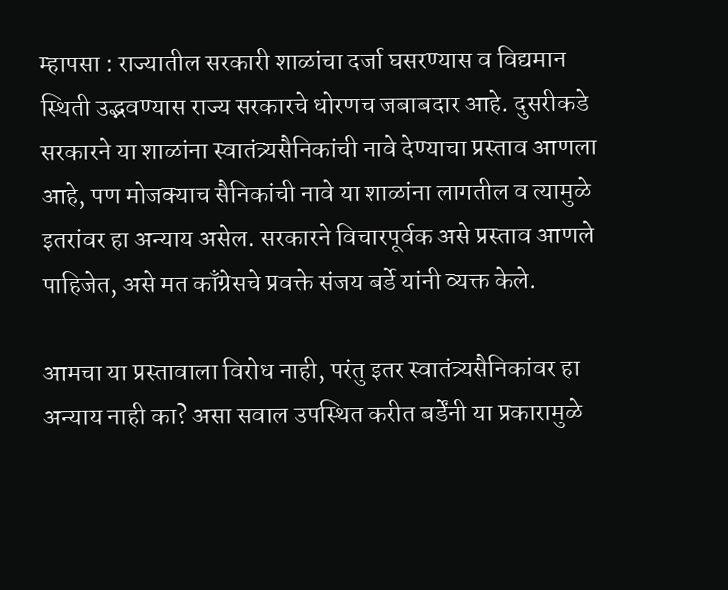म्हापसा : राज्यातील सरकारी शाळांचा दर्जा घसरण्यास व विद्यमान स्थिती उद्भवण्यास राज्य सरकारचे धोरणच जबाबदार आहे. दुसरीकडे सरकारने या शाळांना स्वातंत्र्यसैनिकांची नावे देण्याचा प्रस्ताव आणला आहे, पण मोजक्याच सैनिकांची नावे या शाळांना लागतील व त्यामुळे इतरांवर हा अन्याय असेल. सरकारने विचारपूर्वक असे प्रस्ताव आणले पाहिजेत, असे मत काँग्रेसचे प्रवक्ते संजय बर्डे यांनी व्यक्त केले.

आमचा या प्रस्तावाला विरोध नाही, परंतु इतर स्वातंत्र्यसैनिकांवर हा अन्याय नाही का? असा सवाल उपस्थित करीत बर्डेंनी या प्रकारामुळे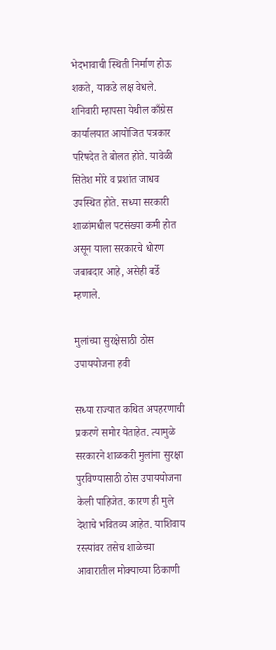भेदभावाची स्थिती निर्माण होऊ शकते, याकडे लक्ष वेधले. शनिवारी म्हापसा येथील काँग्रेस कार्यालयात आयोजित पत्रकार परिषदेत ते बोलत होते. यावेळी सितेश मोरे व प्रशांत जाधव उपस्थित होते. सध्या सरकारी शाळांमधील पटसंख्या कमी होत असून याला सरकारचे धोरण जबाबदार आहे, असेही बर्डे म्हणाले.

मुलांच्या सुरक्षेसाठी ठोस उपाययोजना हवी

सध्या राज्यात कथित अपहरणाची प्रकरणे समोर येताहेत. त्यामुळे सरकारने शाळकरी मुलांना सुरक्षा पुरविण्यासाठी ठोस उपाययोजना केली पाहिजेत. कारण ही मुले देशाचे भवितव्य आहेत. याशिवाय रस्त्यांवर तसेच शाळेच्या आवारातील मोक्याच्या ठिकाणी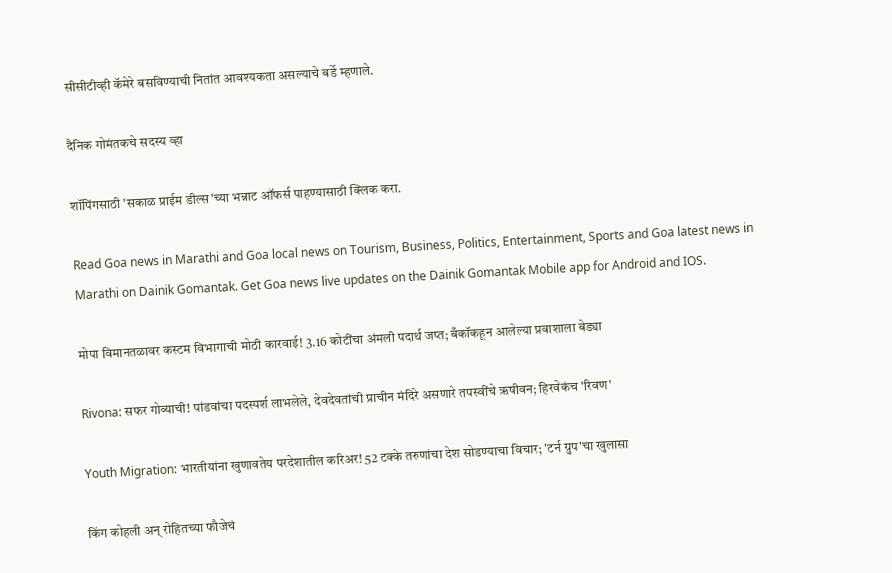सीसीटीव्ही कॅमेरे बसविण्याची नितांत आवश्यकता असल्याचे बर्डे म्हणाले.

दैनिक गोमंतकचे सदस्य व्हा

शॉपिंगसाठी 'सकाळ प्राईम डील्स'च्या भन्नाट ऑफर्स पाहण्यासाठी क्लिक करा.

Read Goa news in Marathi and Goa local news on Tourism, Business, Politics, Entertainment, Sports and Goa latest news in Marathi on Dainik Gomantak. Get Goa news live updates on the Dainik Gomantak Mobile app for Android and IOS.

मोपा विमानतळावर कस्टम विभागाची मोठी कारवाई! 3.16 कोटींचा अंमली पदार्थ जप्त; बँकॉकहून आलेल्या प्रवाशाला बेड्या

Rivona: सफर गोव्याची! पांडवांचा पदस्पर्श लाभलेले, देवदेवतांची प्राचीन मंदिरे असणारे तपस्वींचे ऋषीवन; हिरवेकंच 'रिवण'

Youth Migration: भारतीयांना खुणावतेय परदेशातील करिअर! 52 टक्के तरुणांचा देश सोडण्याचा विचार; 'टर्न ग्रुप'चा खुलासा

किंग कोहली अन् रोहितच्या फौजेचं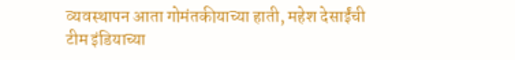व्यवस्थापन आता गोमंतकीयाच्या हाती, महेश देसाईंची टीम इंडियाच्या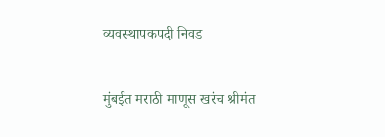व्यवस्थापकपदी निवड

मुंबईत मराठी माणूस खरंच श्रीमंत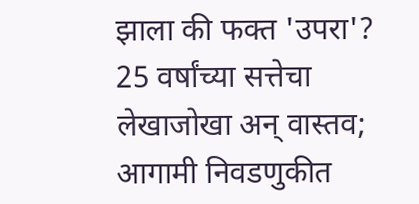झाला की फक्त 'उपरा'? 25 वर्षांच्या सत्तेचा लेखाजोखा अन् वास्तव; आगामी निवडणुकीत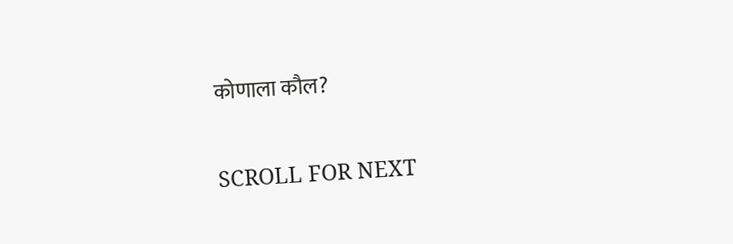कोणाला कौल?

SCROLL FOR NEXT